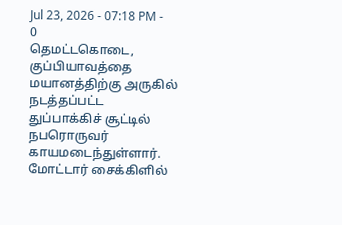Jul 23, 2026 - 07:18 PM -
0
தெமட்டகொடை, குப்பியாவத்தை மயானத்திற்கு அருகில் நடத்தப்பட்ட துப்பாக்கிச் சூட்டில் நபரொருவர் காயமடைந்துள்ளார்.
மோட்டார் சைக்கிளில்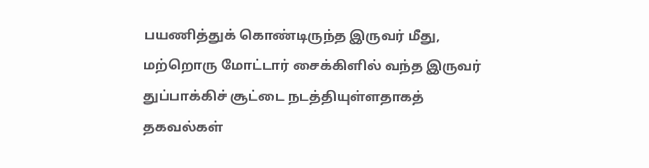பயணித்துக் கொண்டிருந்த இருவர் மீது, மற்றொரு மோட்டார் சைக்கிளில் வந்த இருவர் துப்பாக்கிச் சூட்டை நடத்தியுள்ளதாகத் தகவல்கள்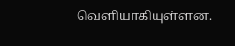வெளியாகியுள்ளன.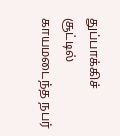துப்பாக்கிச் சூட்டில் காயமடைந்த நபர்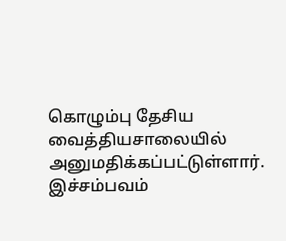கொழும்பு தேசிய வைத்தியசாலையில் அனுமதிக்கப்பட்டுள்ளார்.
இச்சம்பவம்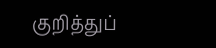குறித்துப்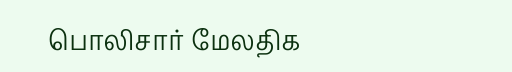பொலிசார் மேலதிக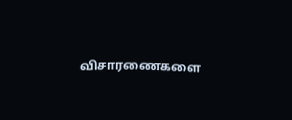விசாரணைகளை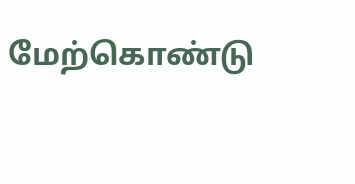மேற்கொண்டு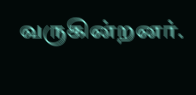வருகின்றனர்.